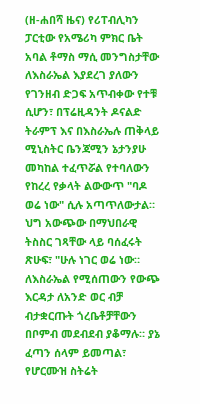(ዘ-ሐበሻ ዜና) የሪፐብሊካን ፓርቲው የአሜሪካ ምክር ቤት አባል ቶማስ ማሲ መንግስታቸው ለእስራኤል እያደረገ ያለውን የገንዘብ ድጋፍ አጥብቀው የተቹ ሲሆን፣ በፕሬዚዳንት ዶናልድ ትራምፕ እና በእስራኤሉ ጠቅላይ ሚኒስትር ቤንጃሚን ኔታንያሁ መካከል ተፈጥሯል የተባለውን የከረረ የቃላት ልውውጥ "ባዶ ወሬ ነው" ሲሉ አጣጥለውታል።
ህግ አውጭው በማህበራዊ ትስስር ገጻቸው ላይ ባሰፈሩት ጽሁፍ፣ "ሁሉ ነገር ወሬ ነው። ለእስራኤል የሚሰጠውን የውጭ እርዳታ ለአንድ ወር ብቻ ብታቋርጡት ጎረቤቶቻቸውን በቦምብ መደብደብ ያቆማሉ። ያኔ ፈጣን ሰላም ይመጣል፣ የሆርሙዝ ስትሬት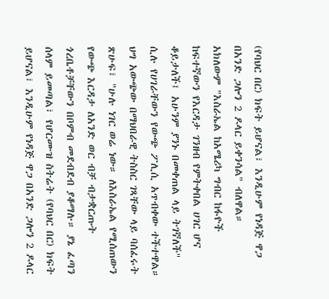(የባህር በር) ክፍት ይሆናል፣ እንዲሁም የነዳጅ ዋጋ በአንድ ጋሎን 2 ዶላር ይቀንሳል" ብለዋል።
አክለውም "እስራኤል ከአሜሪካ ግብር ከፋዮች ከፍተኛውን የእርዳታ ገንዘብ የምትቀበል ሀገር ሆና ቆይታለች፤ አሁንም ያንኑ በመቀጠል ላይ ትገኛለች" ሲሉ የሀገራቸውን የውጭ ፖሊሲ አጥብቀው ተችተዋል።
ህግ አውጭው በማህበራዊ ትስስር ገጻቸው ላይ ባሰፈሩት ጽሁፍ፣ "ሁሉ ነገር ወሬ ነው። ለእስራኤል የሚሰጠውን የውጭ እርዳታ ለአንድ ወር ብቻ ብታቋርጡት ጎረቤቶቻቸውን በቦምብ መደብደብ ያቆማሉ። ያኔ ፈጣን ሰላም ይመጣል፣ የሆርሙዝ ስትሬት (የባህር በር) ክፍት ይሆናል፣ እንዲሁም የነዳጅ ዋጋ በአንድ ጋሎን 2 ዶላር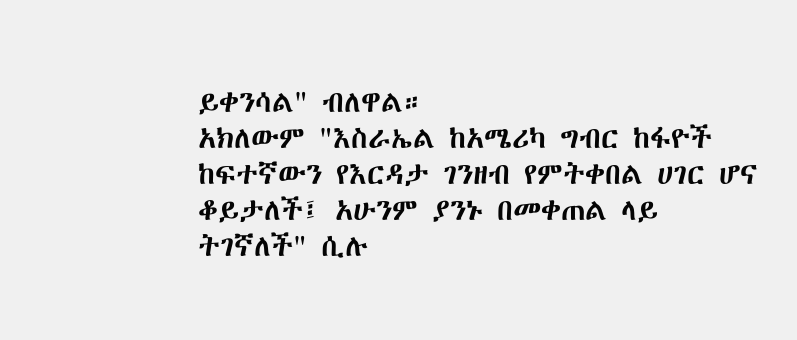ይቀንሳል" ብለዋል።
አክለውም "እስራኤል ከአሜሪካ ግብር ከፋዮች ከፍተኛውን የእርዳታ ገንዘብ የምትቀበል ሀገር ሆና ቆይታለች፤ አሁንም ያንኑ በመቀጠል ላይ ትገኛለች" ሲሉ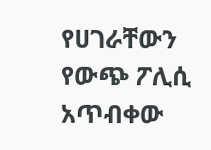የሀገራቸውን የውጭ ፖሊሲ አጥብቀው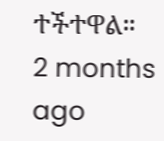ተችተዋል።
2 months ago